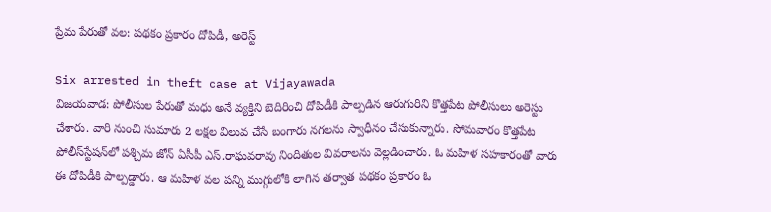ప్రేమ పేరుతో వల: పథకం ప్రకారం దోపిడీ, అరెస్ట్

Six arrested in theft case at Vijayawada
విజయవాడ: పోలీసుల పేరుతో మధు అనే వ్యక్తిని బెదిరించి దోపిడీకి పాల్పడిన ఆరుగురిని కొత్తపేట పోలీసులు అరెస్టు చేశారు. వారి నుంచి సుమారు 2 లక్షల విలువ చేసే బంగారు నగలను స్వాధీనం చేసుకున్నారు. సోమవారం కొత్తపేట పోలీస్‌స్టేషన్‌లో పశ్చిమ జోన్‌ ఏసీపీ ఎస్‌.రాఘవరావు నిందితుల వివరాలను వెల్లడించారు. ఓ మహిళ సహకారంతో వారు ఈ దోపిడీకి పాల్పడ్డారు. ఆ మహిళ వల పన్ని ముగ్గులోకి లాగిన తర్వాత పథకం ప్రకారం ఓ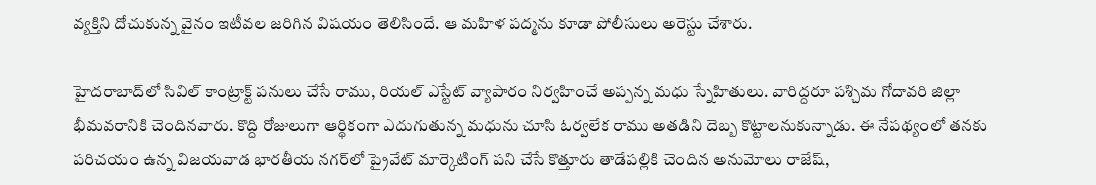వ్యక్తిని దోచుకున్న వైనం ఇటీవల జరిగిన విషయం తెలిసిందే. ఆ మహిళ పద్మను కూడా పోలీసులు అరెస్టు చేశారు.

హైదరాబాద్‌లో సివిల్‌ కాంట్రాక్ట్‌ పనులు చేసే రాము, రియల్‌ ఎస్టేట్‌ వ్యాపారం నిర్వహించే అప్పన్న మధు స్నేహితులు. వారిద్దరూ పశ్చిమ గోదావరి జిల్లా భీమవరానికి చెందినవారు. కొద్ది రోజులుగా ఆర్థికంగా ఎదుగుతున్న మధును చూసి ఓర్వలేక రాము అతడిని దెబ్బ కొట్టాలనుకున్నాడు. ఈ నేపథ్యంలో తనకు పరిచయం ఉన్న విజయవాడ భారతీయ నగర్‌లో ప్రైవేట్‌ మార్కెటింగ్‌ పని చేసే కొత్తూరు తాడేపల్లికి చెందిన అనుమోలు రాజేష్‌,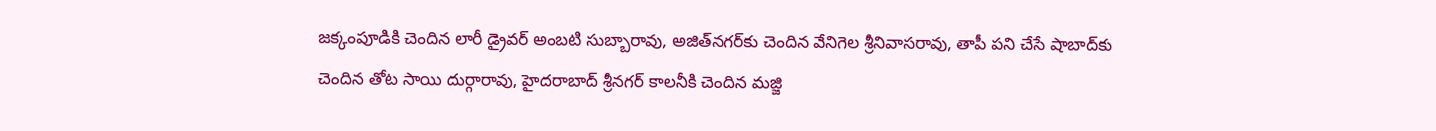జక్కంపూడికి చెందిన లారీ డ్రైవర్‌ అంబటి సుబ్బారావు, అజిత్‌నగర్‌కు చెందిన వేనిగెల శ్రీనివాసరావు, తాపీ పని చేసే షాబాద్‌కు చెందిన తోట సాయి దుర్గారావు, హైదరాబాద్‌ శ్రీనగర్‌ కాలనీకి చెందిన మజ్జి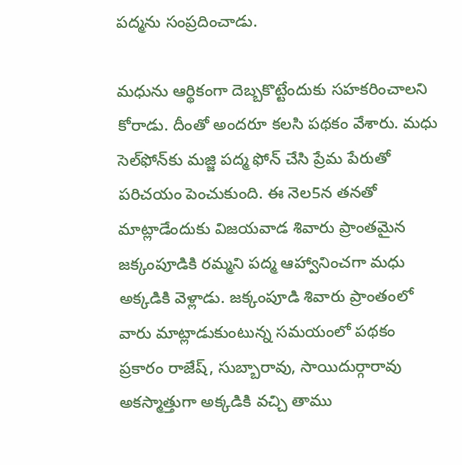పద్మను సంప్రదించాడు.

మధును ఆర్థికంగా దెబ్బకొట్టేందుకు సహకరించాలని కోరాడు. దీంతో అందరూ కలసి పథకం వేశారు. మధు సెల్‌ఫోన్‌కు మజ్జి పద్మ ఫోన్‌ చేసి ప్రేమ పేరుతో పరిచయం పెంచుకుంది. ఈ నెల5న తనతో మాట్లాడేందుకు విజయవాడ శివారు ప్రాంతమైన జక్కంపూడికి రమ్మని పద్మ ఆహ్వానించగా మధు అక్కడికి వెళ్లాడు. జక్కంపూడి శివారు ప్రాంతంలో వారు మాట్లాడుకుంటున్న సమయంలో పథకం ప్రకారం రాజేష్‌, సుబ్బారావు, సాయిదుర్గారావు అకస్మాత్తుగా అక్కడికి వచ్చి తాము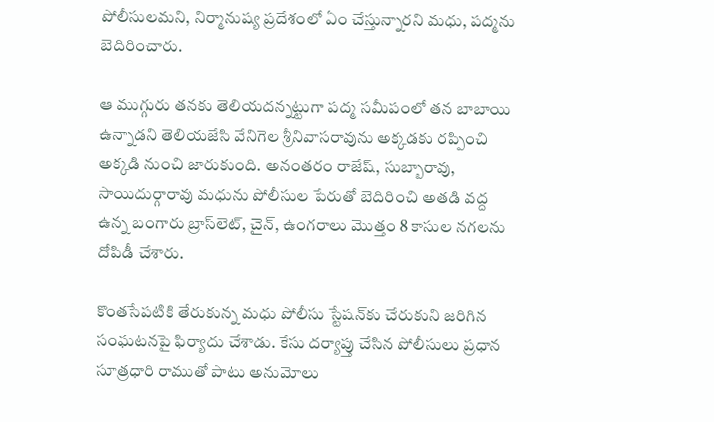పోలీసులమని, నిర్మానుష్య ప్రదేశంలో ఏం చేస్తున్నారని మధు, పద్మను బెదిరించారు.

ఆ ముగ్గురు తనకు తెలియదన్నట్టుగా పద్మ సమీపంలో తన బాబాయి ఉన్నాడని తెలియజేసి వేనిగెల శ్రీనివాసరావును అక్కడకు రప్పించి అక్కడి నుంచి జారుకుంది. అనంతరం రాజేష్‌, సుబ్బారావు, సాయిదుర్గారావు మధును పోలీసుల పేరుతో బెదిరించి అతడి వద్ద ఉన్న బంగారు బ్రాస్‌లెట్‌, చైన్‌, ఉంగరాలు మొత్తం 8 కాసుల నగలను దోపిడీ చేశారు.

కొంతసేపటికి తేరుకున్న మధు పోలీసు స్టేషన్‌కు చేరుకుని జరిగిన సంఘటనపై ఫిర్యాదు చేశాడు. కేసు దర్యాప్తు చేసిన పోలీసులు ప్రధాన సూత్రధారి రాముతో పాటు అనుమోలు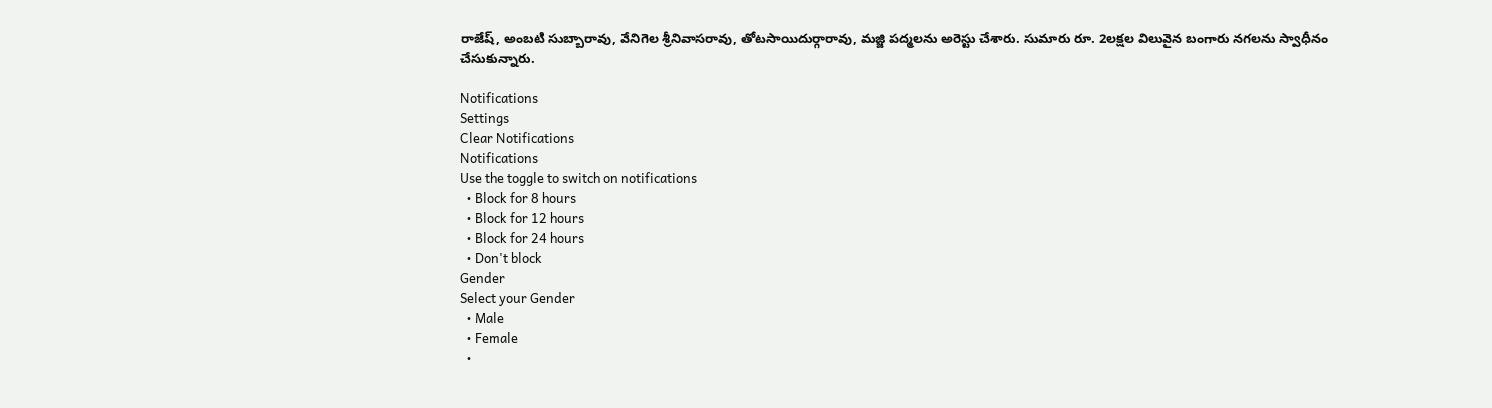రాజేష్‌, అంబటి సుబ్బారావు, వేనిగెల శ్రీనివాసరావు, తోటసాయిదుర్గారావు, మజ్జి పద్మలను అరెస్టు చేశారు. సుమారు రూ. 2లక్షల విలువైన బంగారు నగలను స్వాధీనం చేసుకున్నారు.

Notifications
Settings
Clear Notifications
Notifications
Use the toggle to switch on notifications
  • Block for 8 hours
  • Block for 12 hours
  • Block for 24 hours
  • Don't block
Gender
Select your Gender
  • Male
  • Female
  •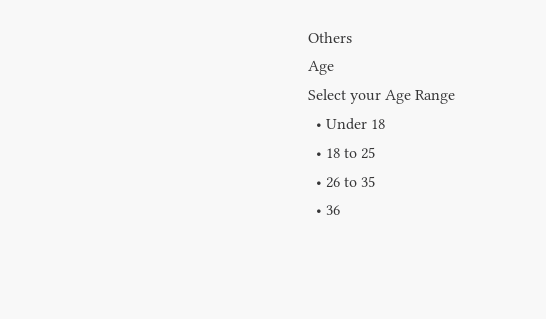Others
Age
Select your Age Range
  • Under 18
  • 18 to 25
  • 26 to 35
  • 36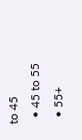to 45
  • 45 to 55
  • 55+